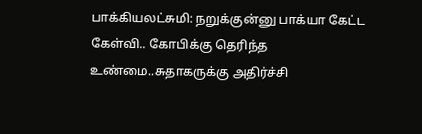பாக்கியலட்சுமி: நறுக்குன்னு பாக்யா கேட்ட கேள்வி.. கோபிக்கு தெரிந்த உண்மை..சுதாகருக்கு அதிர்ச்சி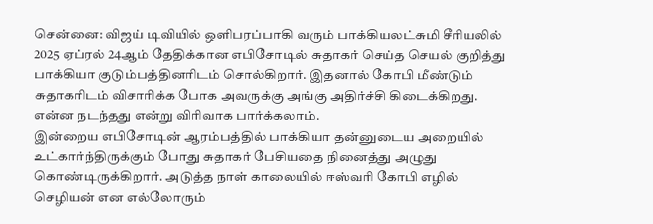சென்னை: விஜய் டிவியில் ஒளிபரப்பாகி வரும் பாக்கியலட்சுமி சீரியலில் 2025 ஏப்ரல் 24ஆம் தேதிக்கான எபிசோடில் சுதாகர் செய்த செயல் குறித்து பாக்கியா குடும்பத்தினரிடம் சொல்கிறார். இதனால் கோபி மீண்டும் சுதாகரிடம் விசாரிக்க போக அவருக்கு அங்கு அதிர்ச்சி கிடைக்கிறது. என்ன நடந்தது என்று விரிவாக பார்க்கலாம்.
இன்றைய எபிசோடின் ஆரம்பத்தில் பாக்கியா தன்னுடைய அறையில் உட்கார்ந்திருக்கும் போது சுதாகர் பேசியதை நினைத்து அழுது கொண்டிருக்கிறார். அடுத்த நாள் காலையில் ஈஸ்வரி கோபி எழில் செழியன் என எல்லோரும்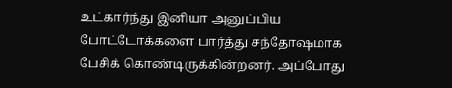உட்கார்ந்து இனியா அனுப்பிய போட்டோக்களை பார்த்து சந்தோஷமாக பேசிக் கொண்டிருக்கின்றனர். அப்போது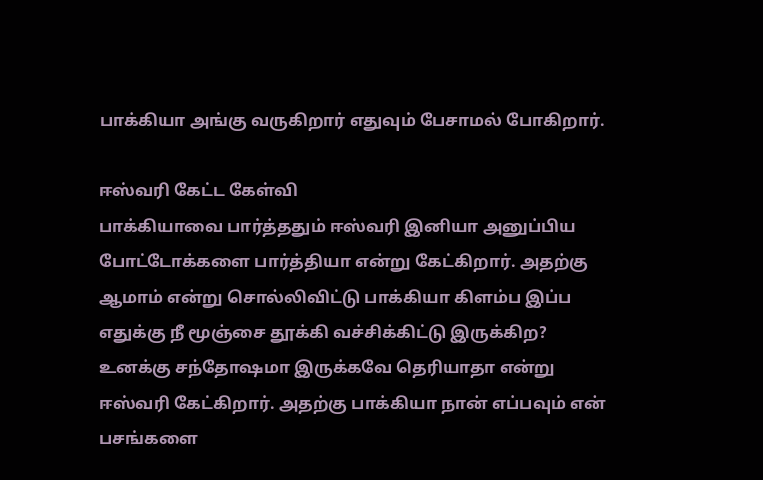பாக்கியா அங்கு வருகிறார் எதுவும் பேசாமல் போகிறார்.

ஈஸ்வரி கேட்ட கேள்வி
பாக்கியாவை பார்த்ததும் ஈஸ்வரி இனியா அனுப்பிய போட்டோக்களை பார்த்தியா என்று கேட்கிறார். அதற்கு ஆமாம் என்று சொல்லிவிட்டு பாக்கியா கிளம்ப இப்ப எதுக்கு நீ மூஞ்சை தூக்கி வச்சிக்கிட்டு இருக்கிற? உனக்கு சந்தோஷமா இருக்கவே தெரியாதா என்று ஈஸ்வரி கேட்கிறார். அதற்கு பாக்கியா நான் எப்பவும் என் பசங்களை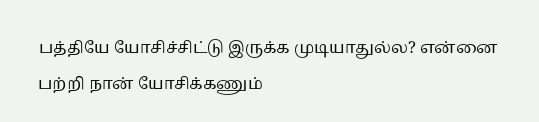பத்தியே யோசிச்சிட்டு இருக்க முடியாதுல்ல? என்னை பற்றி நான் யோசிக்கணும்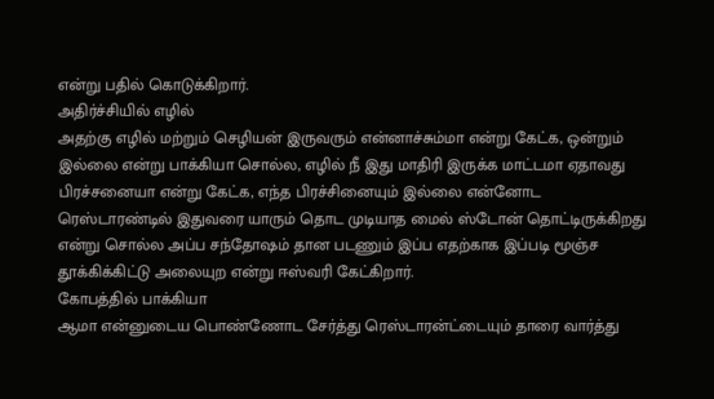என்று பதில் கொடுக்கிறார்.
அதிர்ச்சியில் எழில்
அதற்கு எழில் மற்றும் செழியன் இருவரும் என்னாச்சும்மா என்று கேட்க, ஒன்றும் இல்லை என்று பாக்கியா சொல்ல, எழில் நீ இது மாதிரி இருக்க மாட்டமா ஏதாவது பிரச்சனையா என்று கேட்க, எந்த பிரச்சினையும் இல்லை என்னோட ரெஸ்டாரண்டில் இதுவரை யாரும் தொட முடியாத மைல் ஸ்டோன் தொட்டிருக்கிறது என்று சொல்ல அப்ப சந்தோஷம் தான படணும் இப்ப எதற்காக இப்படி மூஞ்ச தூக்கிக்கிட்டு அலையுற என்று ஈஸ்வரி கேட்கிறார்.
கோபத்தில் பாக்கியா
ஆமா என்னுடைய பொண்ணோட சேர்த்து ரெஸ்டாரன்ட்டையும் தாரை வார்த்து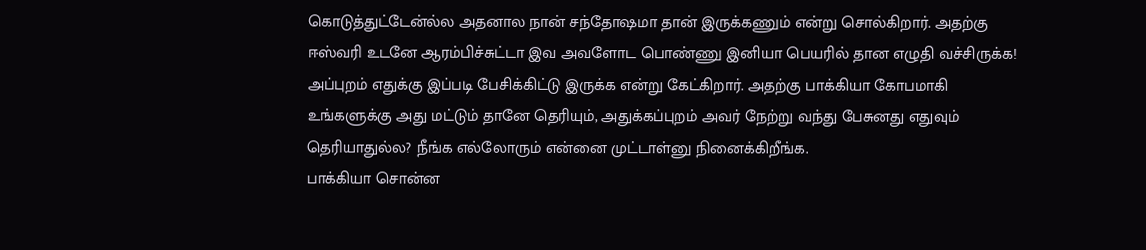கொடுத்துட்டேன்ல்ல அதனால நான் சந்தோஷமா தான் இருக்கணும் என்று சொல்கிறார். அதற்கு ஈஸ்வரி உடனே ஆரம்பிச்சுட்டா இவ அவளோட பொண்ணு இனியா பெயரில் தான எழுதி வச்சிருக்க! அப்புறம் எதுக்கு இப்படி பேசிக்கிட்டு இருக்க என்று கேட்கிறார். அதற்கு பாக்கியா கோபமாகி உங்களுக்கு அது மட்டும் தானே தெரியும், அதுக்கப்புறம் அவர் நேற்று வந்து பேசுனது எதுவும் தெரியாதுல்ல? நீங்க எல்லோரும் என்னை முட்டாள்னு நினைக்கிறீங்க.
பாக்கியா சொன்ன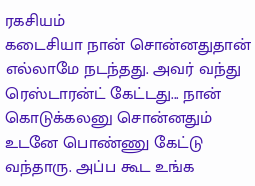ரகசியம்
கடைசியா நான் சொன்னதுதான் எல்லாமே நடந்தது. அவர் வந்து ரெஸ்டாரன்ட் கேட்டது... நான் கொடுக்கலனு சொன்னதும் உடனே பொண்ணு கேட்டு வந்தாரு. அப்ப கூட உங்க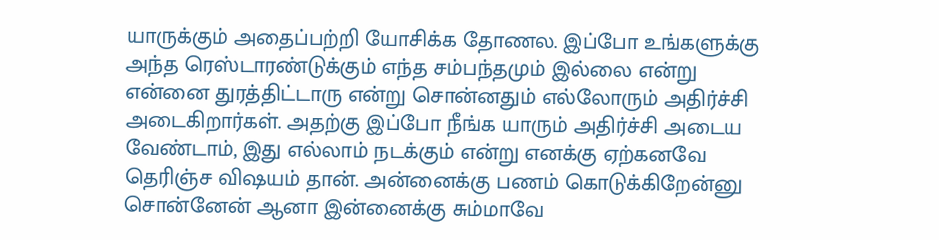யாருக்கும் அதைப்பற்றி யோசிக்க தோணல. இப்போ உங்களுக்கு அந்த ரெஸ்டாரண்டுக்கும் எந்த சம்பந்தமும் இல்லை என்று என்னை துரத்திட்டாரு என்று சொன்னதும் எல்லோரும் அதிர்ச்சி அடைகிறார்கள். அதற்கு இப்போ நீங்க யாரும் அதிர்ச்சி அடைய வேண்டாம், இது எல்லாம் நடக்கும் என்று எனக்கு ஏற்கனவே தெரிஞ்ச விஷயம் தான். அன்னைக்கு பணம் கொடுக்கிறேன்னு சொன்னேன் ஆனா இன்னைக்கு சும்மாவே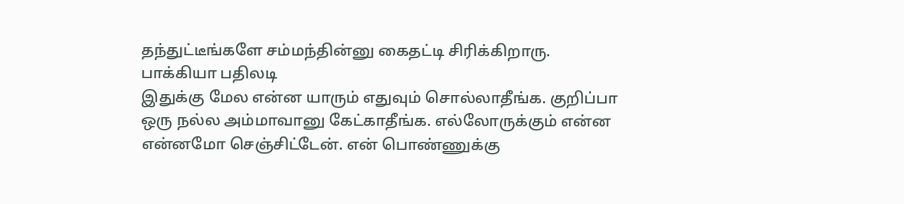தந்துட்டீங்களே சம்மந்தின்னு கைதட்டி சிரிக்கிறாரு.
பாக்கியா பதிலடி
இதுக்கு மேல என்ன யாரும் எதுவும் சொல்லாதீங்க. குறிப்பா ஒரு நல்ல அம்மாவானு கேட்காதீங்க. எல்லோருக்கும் என்ன என்னமோ செஞ்சிட்டேன். என் பொண்ணுக்கு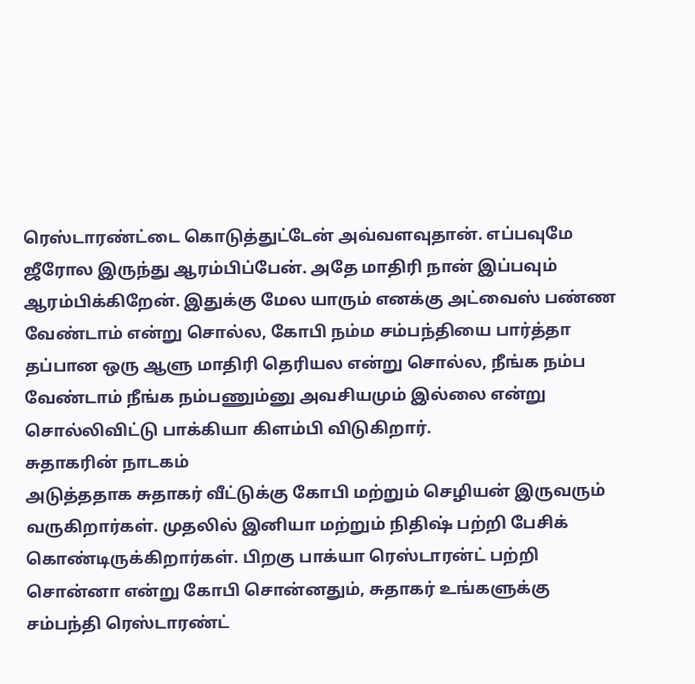ரெஸ்டாரண்ட்டை கொடுத்துட்டேன் அவ்வளவுதான். எப்பவுமே ஜீரோல இருந்து ஆரம்பிப்பேன். அதே மாதிரி நான் இப்பவும் ஆரம்பிக்கிறேன். இதுக்கு மேல யாரும் எனக்கு அட்வைஸ் பண்ண வேண்டாம் என்று சொல்ல, கோபி நம்ம சம்பந்தியை பார்த்தா தப்பான ஒரு ஆளு மாதிரி தெரியல என்று சொல்ல, நீங்க நம்ப வேண்டாம் நீங்க நம்பணும்னு அவசியமும் இல்லை என்று சொல்லிவிட்டு பாக்கியா கிளம்பி விடுகிறார்.
சுதாகரின் நாடகம்
அடுத்ததாக சுதாகர் வீட்டுக்கு கோபி மற்றும் செழியன் இருவரும் வருகிறார்கள். முதலில் இனியா மற்றும் நிதிஷ் பற்றி பேசிக் கொண்டிருக்கிறார்கள். பிறகு பாக்யா ரெஸ்டாரன்ட் பற்றி சொன்னா என்று கோபி சொன்னதும், சுதாகர் உங்களுக்கு சம்பந்தி ரெஸ்டாரண்ட்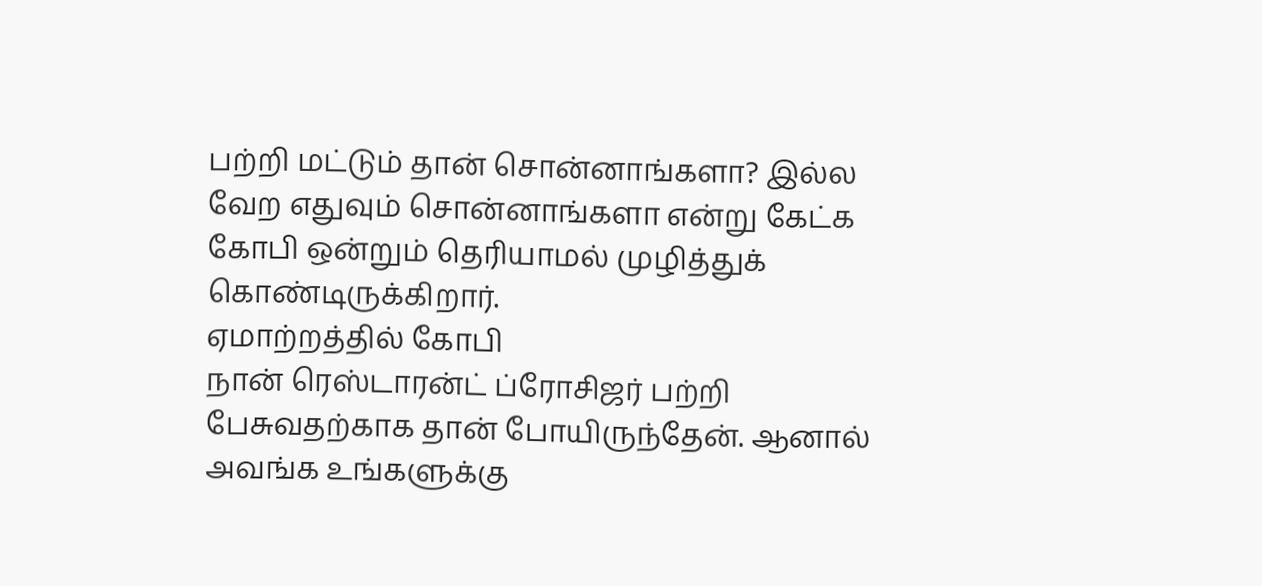பற்றி மட்டும் தான் சொன்னாங்களா? இல்ல வேற எதுவும் சொன்னாங்களா என்று கேட்க கோபி ஒன்றும் தெரியாமல் முழித்துக் கொண்டிருக்கிறார்.
ஏமாற்றத்தில் கோபி
நான் ரெஸ்டாரன்ட் ப்ரோசிஜர் பற்றி பேசுவதற்காக தான் போயிருந்தேன். ஆனால் அவங்க உங்களுக்கு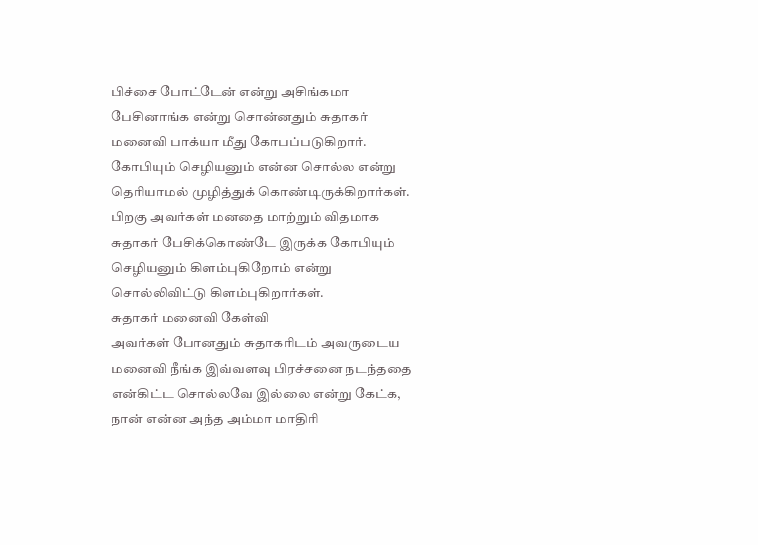பிச்சை போட்டேன் என்று அசிங்கமா பேசினாங்க என்று சொன்னதும் சுதாகர் மனைவி பாக்யா மீது கோபப்படுகிறார். கோபியும் செழியனும் என்ன சொல்ல என்று தெரியாமல் முழித்துக் கொண்டிருக்கிறார்கள். பிறகு அவர்கள் மனதை மாற்றும் விதமாக சுதாகர் பேசிக்கொண்டே இருக்க கோபியும் செழியனும் கிளம்புகிறோம் என்று சொல்லிவிட்டு கிளம்புகிறார்கள்.
சுதாகர் மனைவி கேள்வி
அவர்கள் போனதும் சுதாகரிடம் அவருடைய மனைவி நீங்க இவ்வளவு பிரச்சனை நடந்ததை என்கிட்ட சொல்லவே இல்லை என்று கேட்க, நான் என்ன அந்த அம்மா மாதிரி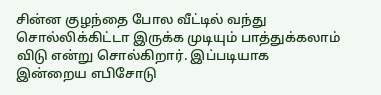சின்ன குழந்தை போல வீட்டில் வந்து சொல்லிக்கிட்டா இருக்க முடியும் பாத்துக்கலாம் விடு என்று சொல்கிறார். இப்படியாக இன்றைய எபிசோடு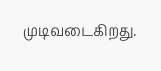முடிவடைகிறது.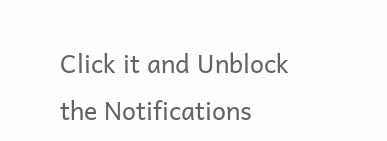Click it and Unblock the Notifications